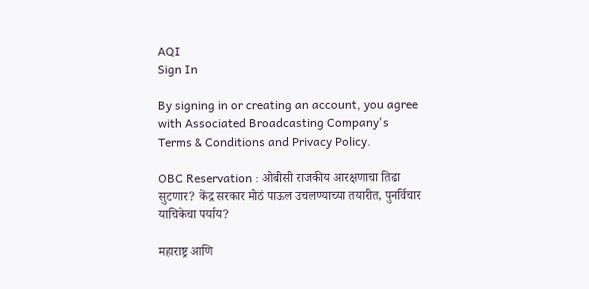AQI
Sign In

By signing in or creating an account, you agree with Associated Broadcasting Company's Terms & Conditions and Privacy Policy.

OBC Reservation : ओबीसी राजकीय आरक्षणाचा तिढा सुटणार? केंद्र सरकार मोठं पाऊल उचलण्याच्या तयारीत, पुनर्विचार याचिकेचा पर्याय?

महाराष्ट्र आणि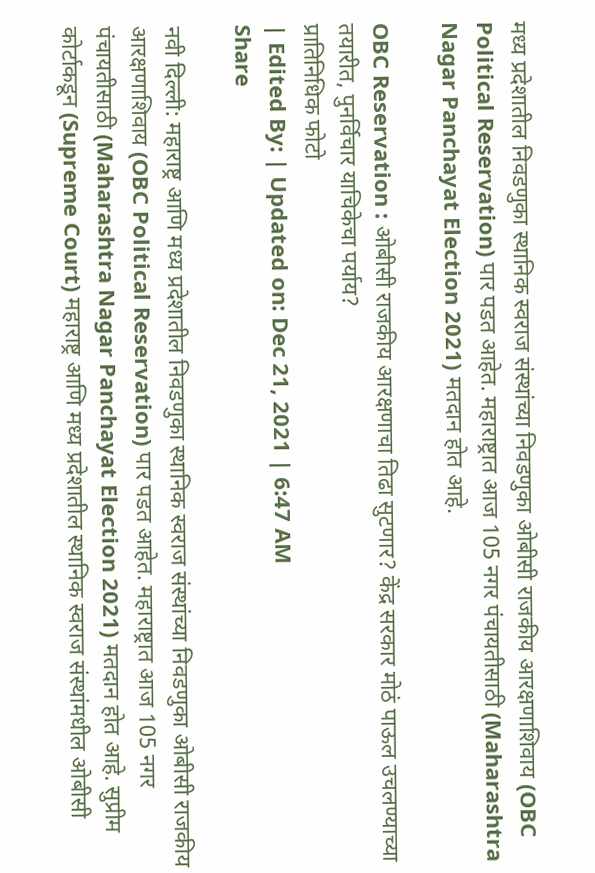मध्य प्रदेशातील निवडणुका स्थानिक स्वराज संस्थांच्या निवडणुका ओबीसी राजकीय आरक्षणाशिवाय (OBC Political Reservation) पार पडत आहेत. महाराष्ट्रात आज 105 नगर पंचायतीसाठी (Maharashtra Nagar Panchayat Election 2021) मतदान होत आहे.

OBC Reservation : ओबीसी राजकीय आरक्षणाचा तिढा सुटणार? केंद्र सरकार मोठं पाऊल उचलण्याच्या तयारीत, पुनर्विचार याचिकेचा पर्याय?
प्रातिनिधिक फोटो
| Edited By: | Updated on: Dec 21, 2021 | 6:47 AM
Share

नवी दिल्ली: महाराष्ट्र आणि मध्य प्रदेशातील निवडणुका स्थानिक स्वराज संस्थांच्या निवडणुका ओबीसी राजकीय आरक्षणाशिवाय (OBC Political Reservation) पार पडत आहेत. महाराष्ट्रात आज 105 नगर पंचायतीसाठी (Maharashtra Nagar Panchayat Election 2021) मतदान होत आहे. सुप्रीम कोर्टाकडून (Supreme Court) महाराष्ट्र आणि मध्य प्रदेशातील स्थानिक स्वराज संस्थांमधील ओबीसी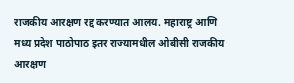राजकीय आरक्षण रद्द करण्यात आलय. महाराष्ट्र आणि मध्य प्रदेश पाठोपाठ इतर राज्यामधील ओबीसी राजकीय आरक्षण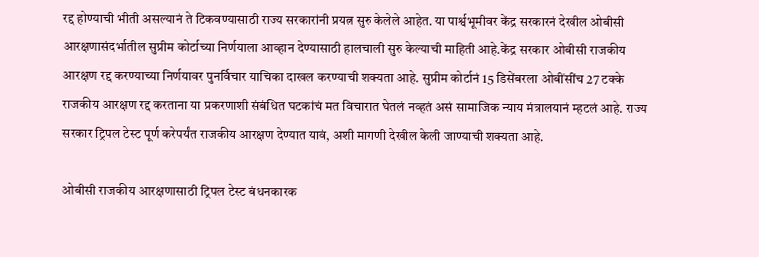रद्द होण्याची भीती असल्यानं ते टिकवण्यासाठी राज्य सरकारांनी प्रयत्न सुरु केलेले आहेत. या पार्श्वभूमीवर केंद्र सरकारनं देखील ओबीसी आरक्षणासंदर्भातील सुप्रीम कोर्टाच्या निर्णयाला आव्हान देण्यासाठी हालचाली सुरु केल्याची माहिती आहे.केंद्र सरकार ओबीसी राजकीय आरक्षण रद्द करण्याच्या निर्णयावर पुनर्विचार याचिका दाखल करण्याची शक्यता आहे. सुप्रीम कोर्टानं 15 डिसेंबरला ओबींसींच 27 टक्के राजकीय आरक्षण रद्द करताना या प्रकरणाशी संबंधित घटकांचं मत विचारात घेतलं नव्हतं असं सामाजिक न्याय मंत्रालयानं म्हटलं आहे. राज्य सरकार ट्रिपल टेस्ट पूर्ण करेपर्यंत राजकीय आरक्षण देण्यात यावं, अशी मागणी देखील केली जाण्याची शक्यता आहे.

ओबीसी राजकीय आरक्षणासाठी ट्रिपल टेस्ट बंधनकारक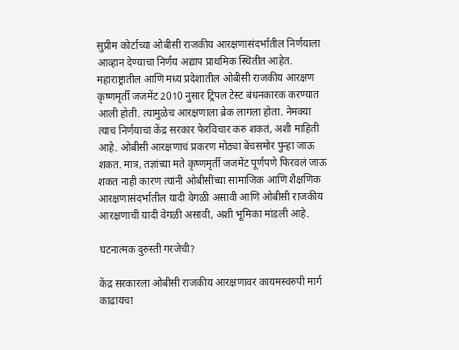सुप्रीम कोर्टाच्या ओबीसी राजकीय आरक्षणासंदर्भातील निर्णयाला आव्हान देण्याचा निर्णय अद्याप प्राथमिक स्थितीत आहेत. महाराष्ट्रातील आणि मध्य प्रदेशातील ओबीसी राजकीय आरक्षण कृष्णमृर्ती जजमेंट 2010 नुसार ट्रिपल टेस्ट बंधनकारक करण्यात आली होती. त्यामुळेच आरक्षणाला ब्रेक लागला होता. नेमक्या त्याच निर्णयाचा केंद्र सरकार फेरविचार करु शकतं, अशी माहिती आहे. ओबीसी आरक्षणाचं प्रकरण मोठ्या बेंचसमोर पुन्हा जाऊ शकत. मात्र, तज्ञांच्या मते कृष्णमृर्ती जजमेंट पूर्णपणे फिरवलं जाऊ शकत नाही कारण त्यांनी ओबीसींच्या सामाजिक आणि शैक्षणिक आरक्षणासंदर्भातील यादी वेगळी असावी आणि ओबीसी राजकीय आरक्षणाची यादी वेगळी असावी, अशी भूमिका मांडली आहे.

घटनात्मक दुरुस्ती गरजेची?

केंद्र सरकारला ओबीसी राजकीय आरक्षणावर कायमस्वरुपी मार्ग काढायचा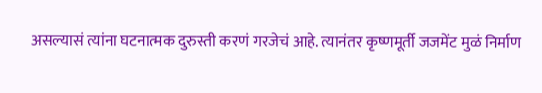असल्यासं त्यांना घटनात्मक दुरुस्ती करणं गरजेचं आहे. त्यानंतर कृष्णमूर्ती जजमेंट मुळं निर्माण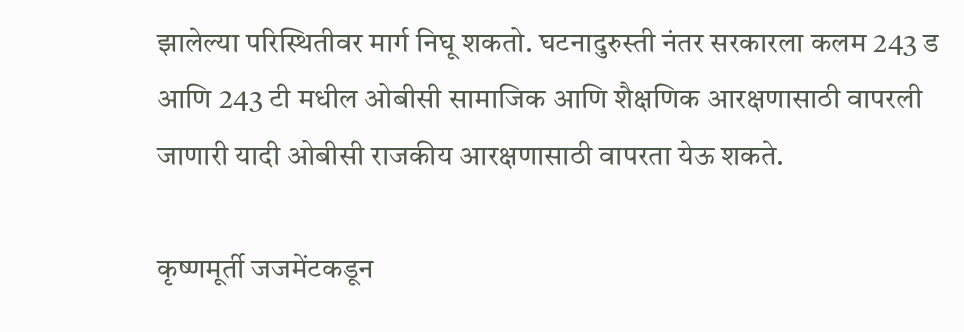झालेल्या परिस्थितीवर मार्ग निघू शकतो. घटनादुरुस्ती नंतर सरकारला कलम 243 ड आणि 243 टी मधील ओबीसी सामाजिक आणि शैक्षणिक आरक्षणासाठी वापरली जाणारी यादी ओबीसी राजकीय आरक्षणासाठी वापरता येऊ शकते.

कृष्णमूर्ती जजमेंटकडून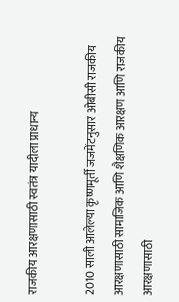राजकीय आरक्षणासाठी स्वतंत्र यादीला प्राधान्य

2010 साली आलेल्या कृष्णमूर्ती जजमेंटनुसार ओबीसी राजकीय आरक्षणासाठी सामाजिक आणि शैक्षणिक आरक्षण आणि राजकीय आरक्षणासाठी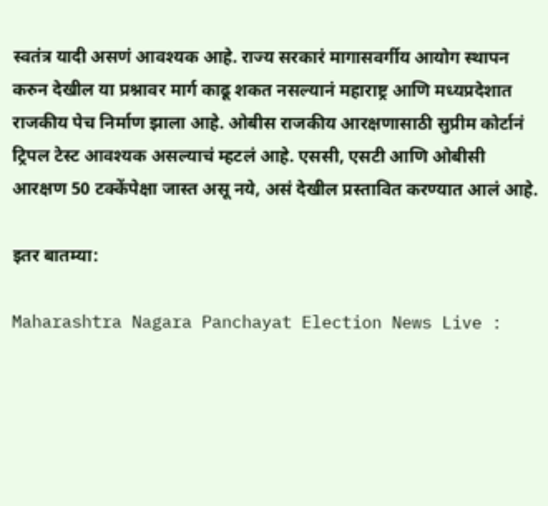स्वतंत्र यादी असणं आवश्यक आहे. राज्य सरकारं मागासवर्गीय आयोग स्थापन करुन देखील या प्रश्नावर मार्ग काढू शकत नसल्यानं महाराष्ट्र आणि मध्यप्रदेशात राजकीय पेच निर्माण झाला आहे. ओबीस राजकीय आरक्षणासाठी सुप्रीम कोर्टानं ट्रिपल टेस्ट आवश्यक असल्याचं म्हटलं आहे. एससी, एसटी आणि ओबीसी आरक्षण 50 टक्केंपेक्षा जास्त असू नये, असं देखील प्रस्तावित करण्यात आलं आहे.

इतर बातम्या:

Maharashtra Nagara Panchayat Election News Live :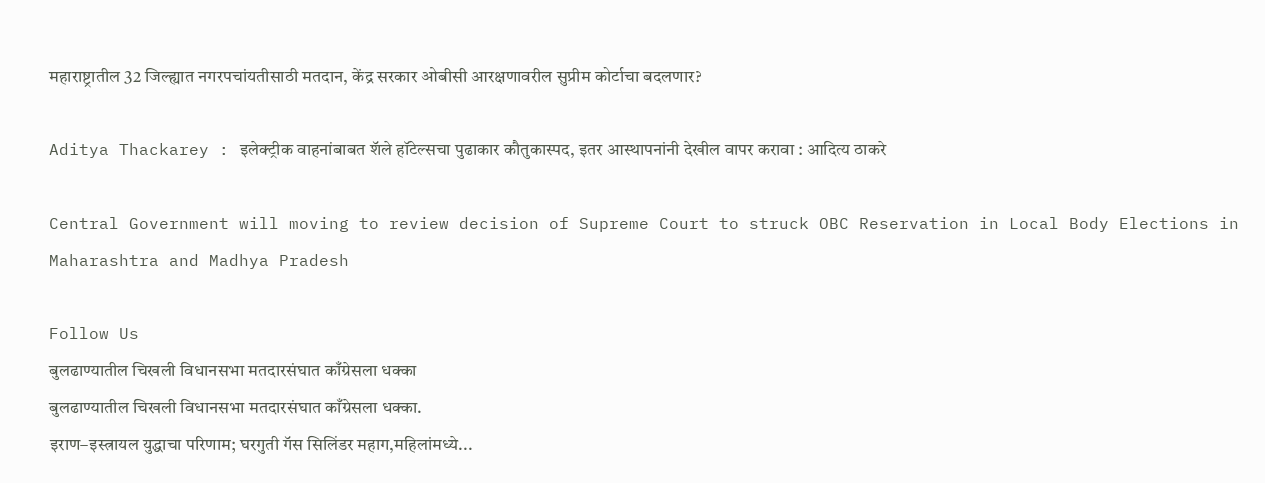महाराष्ट्रातील 32 जिल्ह्यात नगरपचांयतीसाठी मतदान, केंद्र सरकार ओबीसी आरक्षणावरील सुप्रीम कोर्टाचा बदलणार?

Aditya Thackarey : इलेक्ट्रीक वाहनांबाबत शॅले हॉटेल्सचा पुढाकार कौतुकास्पद, इतर आस्थापनांनी देखील वापर करावा : आदित्य ठाकरे

Central Government will moving to review decision of Supreme Court to struck OBC Reservation in Local Body Elections in Maharashtra and Madhya Pradesh

Follow Us
बुलढाण्यातील चिखली विधानसभा मतदारसंघात काँग्रेसला धक्का
बुलढाण्यातील चिखली विधानसभा मतदारसंघात काँग्रेसला धक्का.
इराण–इस्त्रायल युद्धाचा परिणाम; घरगुती गॅस सिलिंडर महाग,महिलांमध्ये...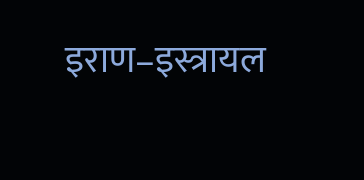इराण–इस्त्रायल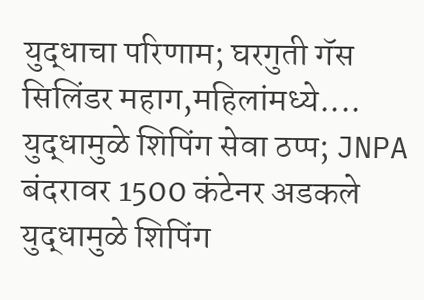युद्धाचा परिणाम; घरगुती गॅस सिलिंडर महाग,महिलांमध्ये....
युद्धामुळे शिपिंग सेवा ठप्प; JNPA बंदरावर 1500 कंटेनर अडकले
युद्धामुळे शिपिंग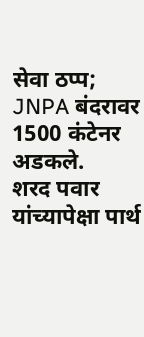सेवा ठप्प; JNPA बंदरावर 1500 कंटेनर अडकले.
शरद पवार यांच्यापेक्षा पार्थ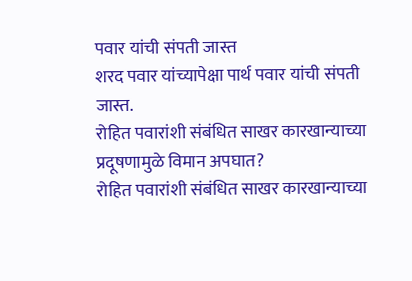पवार यांची संपती जास्त
शरद पवार यांच्यापेक्षा पार्थ पवार यांची संपती जास्त.
रोहित पवारांशी संबंधित साखर कारखान्याच्या प्रदूषणामुळे विमान अपघात?
रोहित पवारांशी संबंधित साखर कारखान्याच्या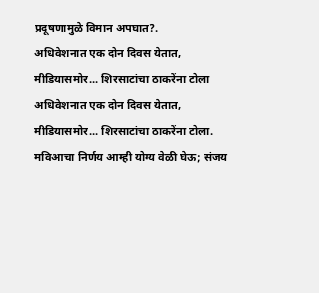प्रदूषणामुळे विमान अपघात?.
अधिवेशनात एक दोन दिवस येतात, मीडियासमोर... शिरसाटांचा ठाकरेंना टोला
अधिवेशनात एक दोन दिवस येतात, मीडियासमोर... शिरसाटांचा ठाकरेंना टोला.
मविआचा निर्णय आम्ही योग्य वेळी घेऊ; संजय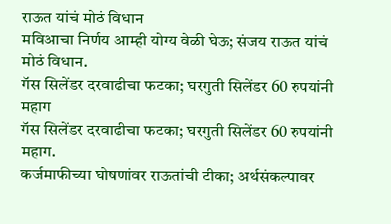राऊत यांचं मोठं विधान
मविआचा निर्णय आम्ही योग्य वेळी घेऊ; संजय राऊत यांचं मोठं विधान.
गॅस सिलेंडर दरवाढीचा फटका; घरगुती सिलेंडर 60 रुपयांनी महाग
गॅस सिलेंडर दरवाढीचा फटका; घरगुती सिलेंडर 60 रुपयांनी महाग.
कर्जमाफीच्या घोषणांवर राऊतांची टीका; अर्थसंकल्पावर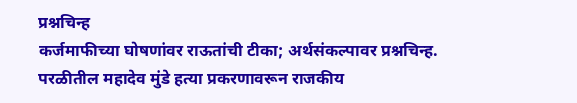प्रश्नचिन्ह
कर्जमाफीच्या घोषणांवर राऊतांची टीका; अर्थसंकल्पावर प्रश्नचिन्ह.
परळीतील महादेव मुंडे हत्या प्रकरणावरून राजकीय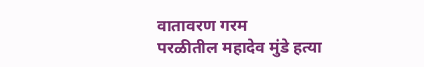वातावरण गरम
परळीतील महादेव मुंडे हत्या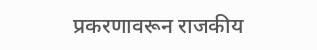प्रकरणावरून राजकीय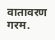वातावरण गरम.